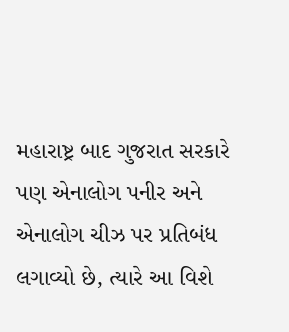મહારાષ્ટ્ર બાદ ગુજરાત સરકારે પણ એનાલોગ પનીર અને એનાલોગ ચીઝ પર પ્રતિબંધ લગાવ્યો છે, ત્યારે આ વિશે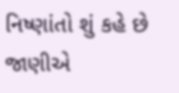નિષ્ણાંતો શું કહે છે જાણીએ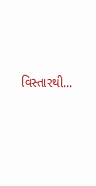વિસ્તારથી...